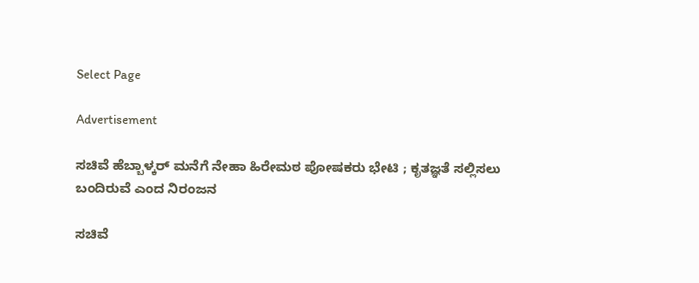Select Page

Advertisement

ಸಚಿವೆ ಹೆಬ್ಬಾಳ್ಕರ್ ಮನೆಗೆ ನೇಹಾ ಹಿರೇಮಠ ಪೋಷಕರು ಭೇಟಿ ; ಕೃತಜ್ಞತೆ ಸಲ್ಲಿಸಲು ಬಂದಿರುವೆ ಎಂದ ನಿರಂಜನ

ಸಚಿವೆ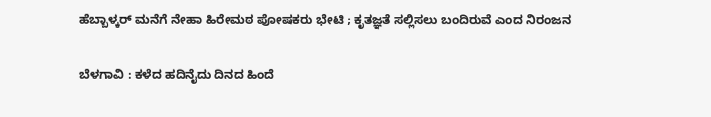ಹೆಬ್ಬಾಳ್ಕರ್ ಮನೆಗೆ ನೇಹಾ ಹಿರೇಮಠ ಪೋಷಕರು ಭೇಟಿ ; ಕೃತಜ್ಞತೆ ಸಲ್ಲಿಸಲು ಬಂದಿರುವೆ ಎಂದ ನಿರಂಜನ

ಬೆಳಗಾವಿ : ಕಳೆದ ಹದಿನೈದು ದಿನದ ಹಿಂದೆ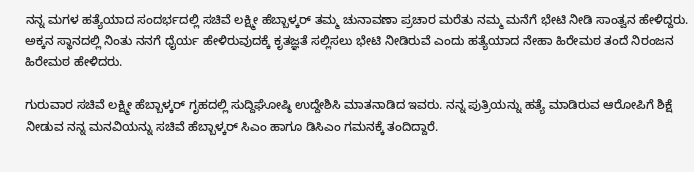ನನ್ನ ಮಗಳ ಹತ್ಯೆಯಾದ ಸಂದರ್ಭದಲ್ಲಿ ಸಚಿವೆ ಲಕ್ಷ್ಮೀ ಹೆಬ್ಬಾಳ್ಕರ್ ತಮ್ಮ ಚುನಾವಣಾ ಪ್ರಚಾರ ಮರೆತು ನಮ್ಮ ಮನೆಗೆ ಭೇಟಿ ನೀಡಿ ಸಾಂತ್ವನ ಹೇಳಿದ್ದರು. ಅಕ್ಕನ ಸ್ಥಾನದಲ್ಲಿ ನಿಂತು ನನಗೆ ಧೈರ್ಯ ಹೇಳಿರುವುದಕ್ಕೆ ಕೃತಜ್ಞತೆ ಸಲ್ಲಿಸಲು ಭೇಟಿ ನೀಡಿರುವೆ ಎಂದು ಹತ್ಯೆಯಾದ ನೇಹಾ ಹಿರೇಮಠ ತಂದೆ ನಿರಂಜನ ಹಿರೇಮಠ ಹೇಳಿದರು.

ಗುರುವಾರ ಸಚಿವೆ ಲಕ್ಷ್ಮೀ ಹೆಬ್ಬಾಳ್ಕರ್ ಗೃಹದಲ್ಲಿ ಸುದ್ದಿಘೋಷ್ಠಿ ಉದ್ದೇಶಿಸಿ ಮಾತನಾಡಿದ ಇವರು. ನನ್ನ ಪುತ್ರಿಯನ್ನು ಹತ್ಯೆ ಮಾಡಿರುವ ಆರೋಪಿಗೆ ಶಿಕ್ಷೆ ನೀಡುವ ನನ್ನ ಮನವಿಯನ್ನು ಸಚಿವೆ ಹೆಬ್ಬಾಳ್ಕರ್ ಸಿಎಂ ಹಾಗೂ ಡಿಸಿಎಂ ಗಮನಕ್ಕೆ ತಂದಿದ್ದಾರೆ.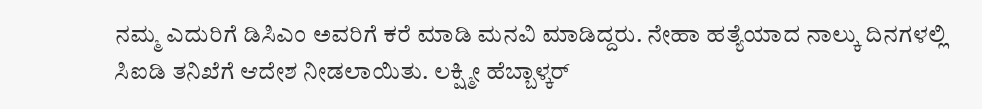ನಮ್ಮ ಎದುರಿಗೆ ಡಿಸಿಎಂ ಅವರಿಗೆ ಕರೆ ಮಾಡಿ ಮನವಿ ಮಾಡಿದ್ದರು. ನೇಹಾ ಹತ್ಯೆಯಾದ ನಾಲ್ಕು ದಿನಗಳಲ್ಲಿ ಸಿಐಡಿ ತನಿಖೆಗೆ ಆದೇಶ ನೀಡಲಾಯಿತು. ಲಕ್ಷ್ಮೀ ಹೆಬ್ಬಾಳ್ಕರ್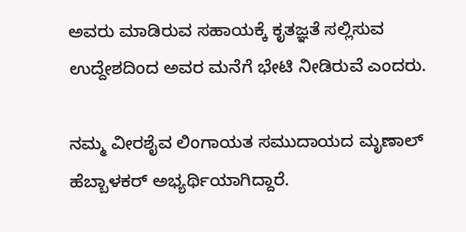ಅವರು ಮಾಡಿರುವ ಸಹಾಯಕ್ಕೆ ಕೃತಜ್ಞತೆ ಸಲ್ಲಿಸುವ ಉದ್ದೇಶದಿಂದ ಅವರ ಮನೆಗೆ ಭೇಟಿ ನೀಡಿರುವೆ ಎಂದರು.

ನಮ್ಮ ವೀರಶೈವ ಲಿಂಗಾಯತ ಸಮುದಾಯದ ಮೃಣಾಲ್ ಹೆಬ್ಬಾಳಕರ್ ಅಭ್ಯರ್ಥಿಯಾಗಿದ್ದಾರೆ.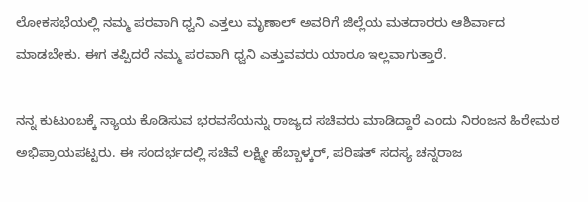ಲೋಕಸಭೆಯಲ್ಲಿ ನಮ್ಮ ಪರವಾಗಿ ಧ್ವನಿ ಎತ್ತಲು ಮೃಣಾಲ್‌ ಅವರಿಗೆ ಜಿಲ್ಲೆಯ ಮತದಾರರು ಆಶಿರ್ವಾದ ಮಾಡಬೇಕು. ಈಗ ತಪ್ಪಿದರೆ ನಮ್ಮ ಪರವಾಗಿ ಧ್ವನಿ ಎತ್ತುವವರು ಯಾರೂ ಇಲ್ಲವಾಗುತ್ತಾರೆ.

ನನ್ನ ಕುಟುಂಬಕ್ಕೆ ನ್ಯಾಯ ಕೊಡಿಸುವ ಭರವಸೆಯನ್ನು ರಾಜ್ಯದ ಸಚಿವರು ಮಾಡಿದ್ದಾರೆ ಎಂದು ನಿರಂಜನ ಹಿರೇಮಠ ಅಭಿಪ್ರಾಯಪಟ್ಟರು. ಈ ಸಂದರ್ಭದಲ್ಲಿ ಸಚಿವೆ ಲಕ್ಷ್ಮೀ ಹೆಬ್ಬಾಳ್ಕರ್, ಪರಿಷತ್ ಸದಸ್ಯ ಚನ್ನರಾಜ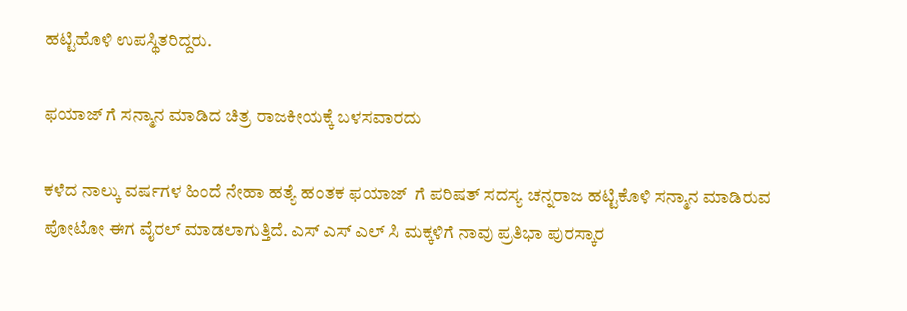ಹಟ್ಟಿಹೊಳಿ ಉಪಸ್ಥಿತರಿದ್ದರು.

ಫಯಾಜ್ ಗೆ ಸನ್ಮಾನ ಮಾಡಿದ ಚಿತ್ರ ರಾಜಕೀಯಕ್ಕೆ ಬಳಸವಾರದು

ಕಳೆದ ನಾಲ್ಕು ವರ್ಷಗಳ ಹಿಂದೆ ನೇಹಾ ಹತ್ಯೆ ಹಂತಕ ಫಯಾಜ್  ಗೆ ಪರಿಷತ್ ಸದಸ್ಯ ಚನ್ನರಾಜ ಹಟ್ಟಿಕೊಳಿ ಸನ್ಮಾನ ಮಾಡಿರುವ ಪೋಟೋ ಈಗ ವೈರಲ್ ಮಾಡಲಾಗುತ್ತಿದೆ. ಎಸ್ ಎಸ್ ಎಲ್ ಸಿ ಮಕ್ಕಳಿಗೆ ನಾವು ಪ್ರತಿಭಾ ಪುರಸ್ಕಾರ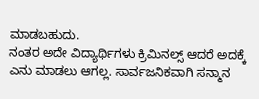ಮಾಡಬಹುದು.
ನಂತರ ಅದೇ ವಿದ್ಯಾರ್ಥಿಗಳು ಕ್ರಿಮಿನಲ್ಸ್ ಆದರೆ ಅದಕ್ಕೆ ಎನು ಮಾಡಲು ಆಗಲ್ಲ. ಸಾರ್ವಜನಿಕವಾಗಿ ಸನ್ಮಾನ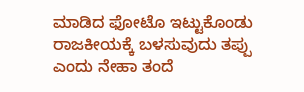ಮಾಡಿದ ಫೋಟೊ ಇಟ್ಟುಕೊಂಡು ರಾಜಕೀಯಕ್ಕೆ ಬಳಸುವುದು ತಪ್ಪು ಎಂದು ನೇಹಾ ತಂದೆ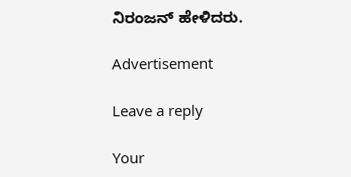ನಿರಂಜನ್ ಹೇಳಿದರು.

Advertisement

Leave a reply

Your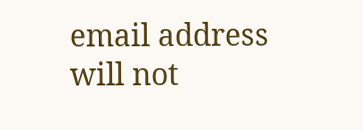email address will not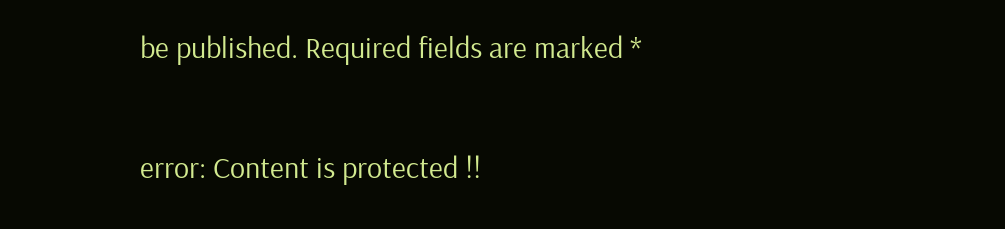be published. Required fields are marked *

error: Content is protected !!